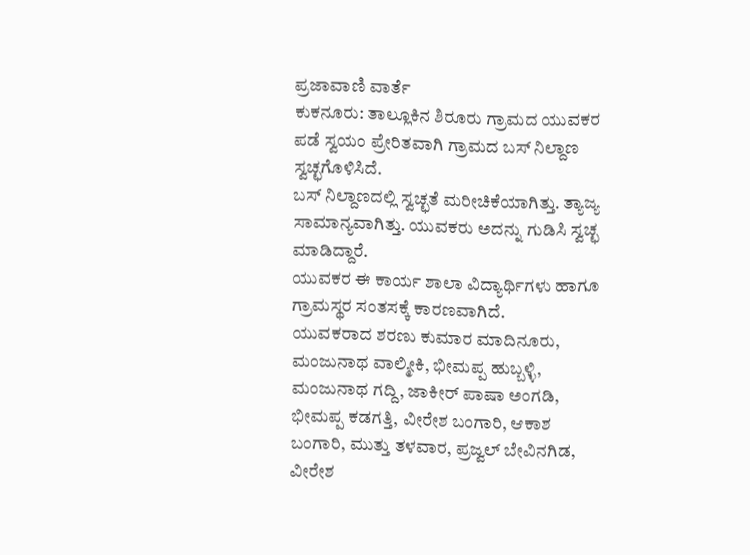ಪ್ರಜಾವಾಣಿ ವಾರ್ತೆ
ಕುಕನೂರು: ತಾಲ್ಲೂಕಿನ ಶಿರೂರು ಗ್ರಾಮದ ಯುವಕರ ಪಡೆ ಸ್ವಯಂ ಪ್ರೇರಿತವಾಗಿ ಗ್ರಾಮದ ಬಸ್ ನಿಲ್ದಾಣ ಸ್ವಚ್ಛಗೊಳಿಸಿದೆ.
ಬಸ್ ನಿಲ್ದಾಣದಲ್ಲಿ ಸ್ವಚ್ಛತೆ ಮರೀಚಿಕೆಯಾಗಿತ್ತು. ತ್ಯಾಜ್ಯ ಸಾಮಾನ್ಯವಾಗಿತ್ತು. ಯುವಕರು ಅದನ್ನು ಗುಡಿಸಿ ಸ್ವಚ್ಛ ಮಾಡಿದ್ದಾರೆ.
ಯುವಕರ ಈ ಕಾರ್ಯ ಶಾಲಾ ವಿದ್ಯಾರ್ಥಿಗಳು ಹಾಗೂ ಗ್ರಾಮಸ್ಥರ ಸಂತಸಕ್ಕೆ ಕಾರಣವಾಗಿದೆ.
ಯುವಕರಾದ ಶರಣು ಕುಮಾರ ಮಾದಿನೂರು, ಮಂಜುನಾಥ ವಾಲ್ಮೀಕಿ, ಭೀಮಪ್ಪ ಹುಬ್ಬಳ್ಳಿ, ಮಂಜುನಾಥ ಗದ್ದಿ, ಜಾಕೀರ್ ಪಾಷಾ ಅಂಗಡಿ, ಭೀಮಪ್ಪ ಕಡಗತ್ತಿ, ವೀರೇಶ ಬಂಗಾರಿ, ಆಕಾಶ ಬಂಗಾರಿ, ಮುತ್ತು ತಳವಾರ, ಪ್ರಜ್ವಲ್ ಬೇವಿನಗಿಡ, ವೀರೇಶ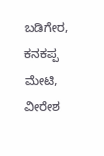ಬಡಿಗೇರ, ಕನಕಪ್ಪ ಮೇಟಿ, ವೀರೇಶ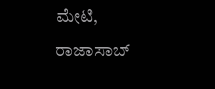ಮೇಟಿ, ರಾಜಾಸಾಬ್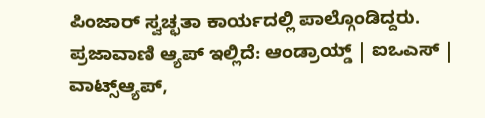ಪಿಂಜಾರ್ ಸ್ವಚ್ಛತಾ ಕಾರ್ಯದಲ್ಲಿ ಪಾಲ್ಗೊಂಡಿದ್ದರು.
ಪ್ರಜಾವಾಣಿ ಆ್ಯಪ್ ಇಲ್ಲಿದೆ: ಆಂಡ್ರಾಯ್ಡ್ | ಐಒಎಸ್ | ವಾಟ್ಸ್ಆ್ಯಪ್,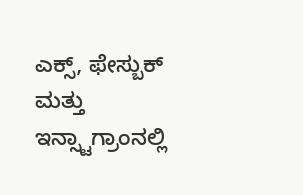ಎಕ್ಸ್, ಫೇಸ್ಬುಕ್ ಮತ್ತು ಇನ್ಸ್ಟಾಗ್ರಾಂನಲ್ಲಿ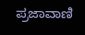ಪ್ರಜಾವಾಣಿ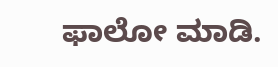ಫಾಲೋ ಮಾಡಿ.